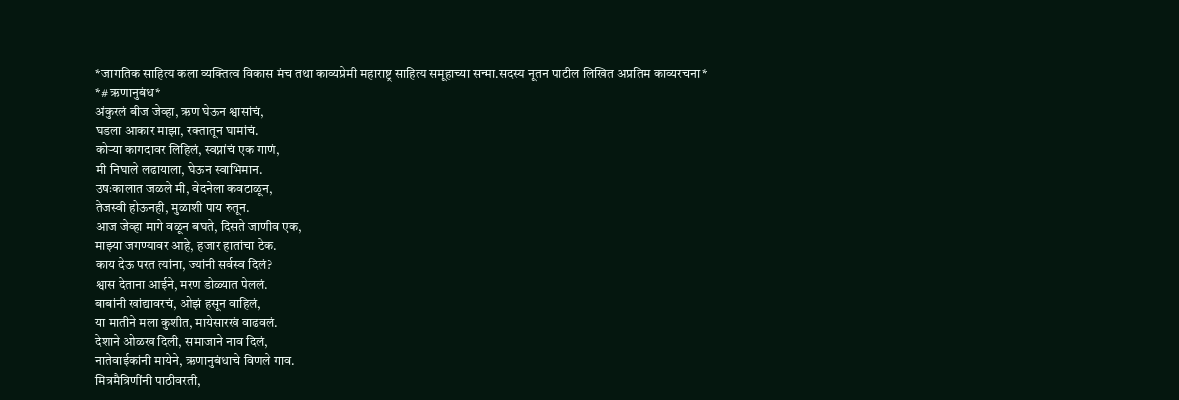*जागतिक साहित्य कला व्यक्तित्व विकास मंच तथा काव्यप्रेमी महाराष्ट्र साहित्य समूहाच्या सन्मा.सदस्य नूतन पाटील लिखित अप्रतिम काव्यरचना*
*# ऋणानुबंध*
अंकुरलं बीज जेव्हा, ऋण घेऊन श्वासांचं,
घडला आकार माझा, रक्तातून घामांचं.
कोऱ्या कागदावर लिहिलं, स्वप्नांचं एक गाणं,
मी निघाले लढायाला, घेऊन स्वाभिमान.
उषःकालात जळले मी, वेदनेला कवटाळून,
तेजस्वी होऊनही, मुळाशी पाय रुतून.
आज जेव्हा मागे वळून बघते, दिसते जाणीव एक,
माझ्या जगण्यावर आहे, हजार हातांचा टेक.
काय देऊ परत त्यांना, ज्यांनी सर्वस्व दिलं?
श्वास देताना आईने, मरण डोळ्यात पेललं.
बाबांनी खांद्यावरचं, ओझं हसून वाहिलं,
या मातीने मला कुशीत, मायेसारखं वाढवलं.
देशाने ओळख दिली, समाजाने नाव दिलं,
नातेवाईकांनी मायेने, ऋणानुबंधाचे विणले गाव.
मित्रमैत्रिणींनी पाठीवरती,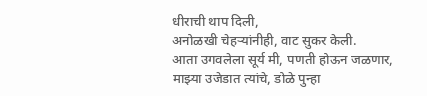धीराची थाप दिली,
अनोळखी चेहऱ्यांनीही, वाट सुकर केली.
आता उगवलेला सूर्य मी, पणती होऊन जळणार,
माझ्या उजेडात त्यांचे, डोळे पुन्हा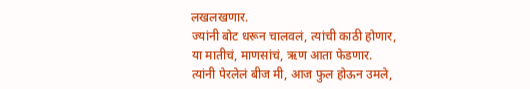लखलखणार.
ज्यांनी बोट धरून चालवलं, त्यांची काठी होणार,
या मातीचं, माणसांचं, ऋण आता फेडणार.
त्यांनी पेरलेलं बीज मी, आज फुल होऊन उमले,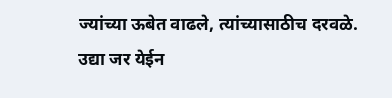ज्यांच्या ऊबेत वाढले, त्यांच्यासाठीच दरवळे.
उद्या जर येईन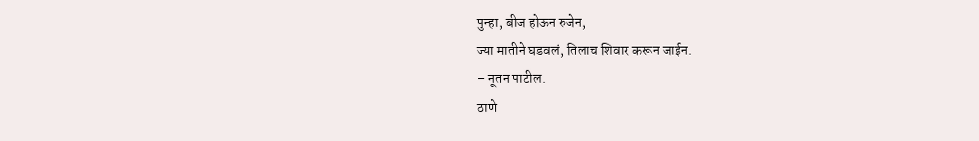पुन्हा, बीज होऊन रुजेन,
ज्या मातीने घडवलं, तिलाच शिवार करून जाईन.
– नूतन पाटील.
ठाणे